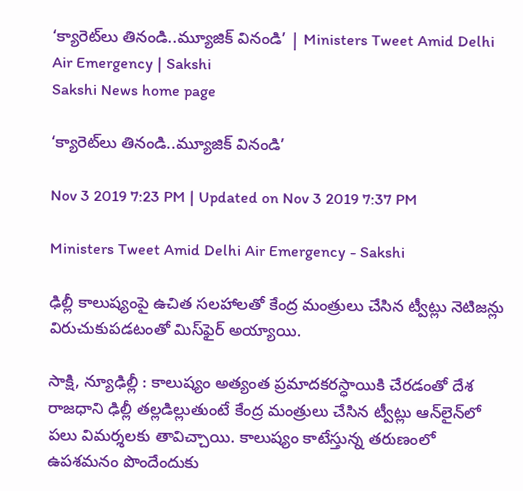‘క్యారెట్‌లు తినండి..మ్యూజిక్‌ వినండి’ | Ministers Tweet Amid Delhi Air Emergency | Sakshi
Sakshi News home page

‘క్యారెట్‌లు తినండి..మ్యూజిక్‌ వినండి’

Nov 3 2019 7:23 PM | Updated on Nov 3 2019 7:37 PM

Ministers Tweet Amid Delhi Air Emergency - Sakshi

ఢిల్లీ కాలుష్యంపై ఉచిత సలహాలతో కేంద్ర మంత్రులు చేసిన ట్వీట్లు నెటిజన్లు విరుచుకుపడటంతో మిస్‌ఫైర్‌ అయ్యాయి.

సాక్షి, న్యూఢిల్లీ : కాలుష్యం అత్యంత ప్రమాదకరస్ధాయికి చేరడంతో దేశ రాజధాని ఢిల్లీ తల్లడిల్లుతుంటే కేంద్ర మంత్రులు చేసిన ట్వీట్లు ఆన్‌లైన్‌లో పలు విమర్శలకు తావిచ్చాయి. కాలుష్యం కాటేస్తున్న తరుణంలో ఉపశమనం పొందేందుకు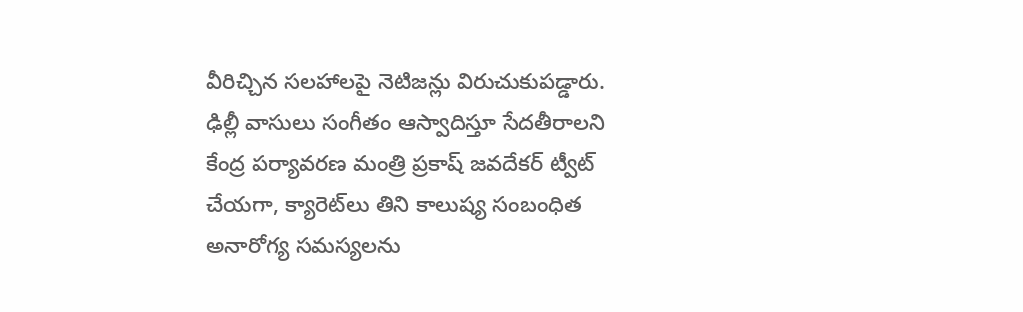వీరిచ్చిన సలహాలపై నెటిజన్లు విరుచుకుపడ్డారు. ఢిల్లీ వాసులు సంగీతం ఆస్వాదిస్తూ సేదతీరాలని కేంద్ర పర్యావరణ మంత్రి ప్రకాష్‌ జవదేకర్‌ ట్వీట్‌ చేయగా, క్యారెట్‌లు తిని కాలుష్య సంబంధిత అనారోగ్య సమస్యలను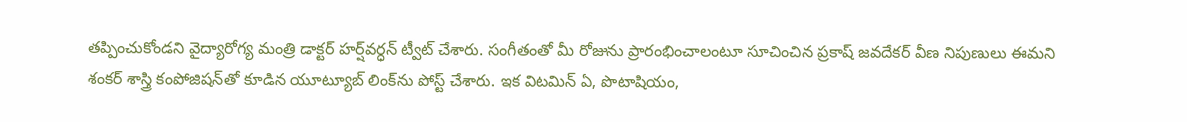తప్పించుకోండని వైద్యారోగ్య మంత్రి డాక్టర్‌ హర్ష్‌వర్ధన్‌ ట్వీట్‌ చేశారు. సంగీతంతో మీ రోజును ప్రారంభించాలంటూ సూచించిన ప్రకాష్‌ జవదేకర్‌ వీణ నిపుణులు ఈమని శంకర్‌ శాస్త్రి కంపోజిషన్‌తో కూడిన యూట్యూబ్‌ లింక్‌ను పోస్ట్‌ చేశారు. ఇక విటమిన్‌ ఏ, పొటాషియం,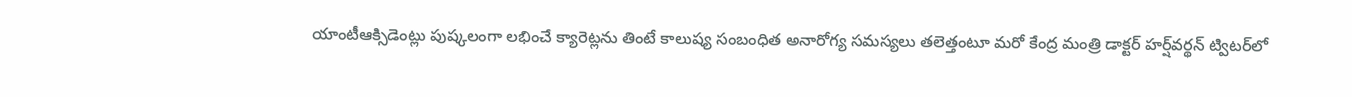యాంటీఆక్సిడెంట్లు పుష్కలంగా లభించే క్యారెట్లను తింటే కాలుష్య సంబంధిత అనారోగ్య సమస్యలు తలెత్తంటూ మరో కేంద్ర మంత్రి డాక్టర్‌ హర్ష్‌వర్థన్‌ ట్విటర్‌లో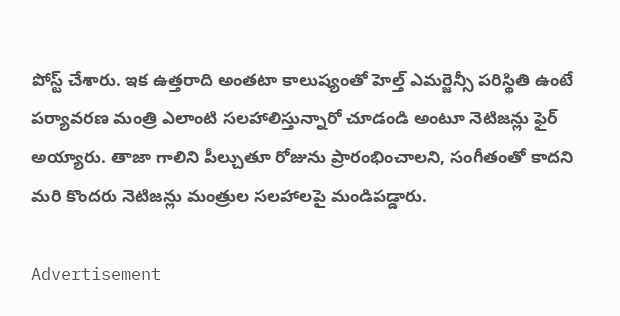పోస్ట్‌ చేశారు. ఇక ఉత్తరాది అంతటా కాలుష్యంతో హెల్త్‌ ఎమర్జెన్సీ పరిస్థితి ఉంటే పర్యావరణ మంత్రి ఎలాంటి సలహాలిస్తున్నారో చూడండి అంటూ నెటిజన్లు ఫైర్‌ అయ్యారు. తాజా గాలిని పీల్చుతూ రోజును ప్రారంభించాలని, సంగీతంతో కాదని మరి కొందరు నెటిజన్లు మంత్రుల సలహాలపై మండిపడ్డారు.

Advertisement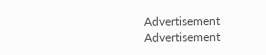Advertisement
Advertisement